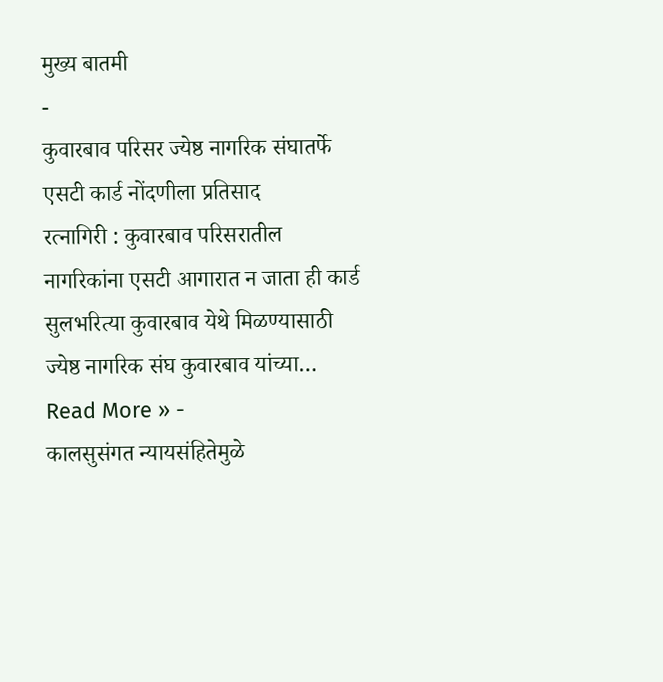मुख्य बातमी
-
कुवारबाव परिसर ज्येष्ठ नागरिक संघातर्फे एसटी कार्ड नोंदणीला प्रतिसाद
रत्नागिरी : कुवारबाव परिसरातील नागरिकांना एसटी आगारात न जाता ही कार्ड सुलभरित्या कुवारबाव येथे मिळण्यासाठी ज्येष्ठ नागरिक संघ कुवारबाव यांच्या…
Read More » -
कालसुसंगत न्यायसंहितेमुळे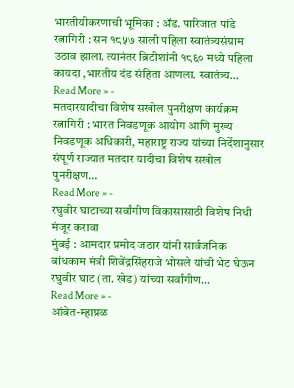भारतीयीकरणाची भूमिका : ॲड. पारिजात पांडे
रत्नागिरी : सन १८५७ साली पहिला स्वातंत्र्यसंग्राम उठाव झाला. त्यानंतर ब्रिटीशांनी १८६० मध्ये पहिला कायदा ,भारतीय दंड संहिता आणला. स्वातंत्र्य…
Read More » -
मतदारयादीचा विशेष सखोल पुनरीक्षण कार्यक्रम
रत्नागिरी : भारत निवडणूक आयोग आणि मुख्य निवडणूक अधिकारी, महाराष्ट्र राज्य यांच्या निर्देशानुसार संपूर्ण राज्यात मतदार यादीचा विशेष सखोल पुनरीक्षण…
Read More » -
रघुवीर घाटाच्या सर्वांगीण विकासासाठी विशेष निधी मंजूर करावा
मुंबई : आमदार प्रमोद जठार यांनी सार्वजनिक बांधकाम मंत्री शिवेंद्रसिंहराजे भोसले यांची भेट घेऊन रघुवीर घाट (ता. खेड) यांच्या सर्वांगीण…
Read More » -
आंबेत-म्हाप्रळ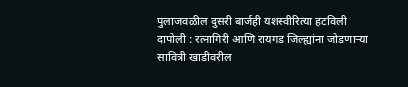पुलाजवळील दुसरी बार्जही यशस्वीरित्या हटविली
दापोली : रत्नागिरी आणि रायगड जिल्ह्यांना जोडणाऱ्या सावित्री खाडीवरील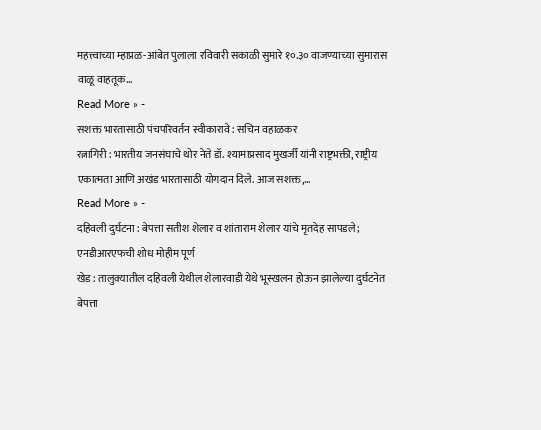महत्त्वाच्या म्हाप्रळ-आंबेत पुलाला रविवारी सकाळी सुमारे १०.३० वाजण्याच्या सुमारास वाळू वाहतूक…
Read More » -
सशक्त भारतासाठी पंचपरिवर्तन स्वीकारावे : सचिन वहाळकर
रत्नागिरी : भारतीय जनसंघाचे थोर नेते डॉ. श्यामाप्रसाद मुखर्जी यांनी राष्ट्रभक्ती, राष्ट्रीय एकात्मता आणि अखंड भारतासाठी योगदान दिले. आज सशक्त,…
Read More » -
दहिवली दुर्घटना : बेपत्ता सतीश शेलार व शांताराम शेलार यांचे मृतदेह सापडले; एनडीआरएफची शोध मोहीम पूर्ण
खेड : तालुक्यातील दहिवली येथील शेलारवाडी येथे भूस्खलन होऊन झालेल्या दुर्घटनेत बेपत्ता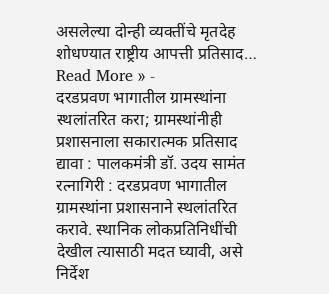असलेल्या दोन्ही व्यक्तींचे मृतदेह शोधण्यात राष्ट्रीय आपत्ती प्रतिसाद…
Read More » -
दरडप्रवण भागातील ग्रामस्थांना स्थलांतरित करा; ग्रामस्थांनीही प्रशासनाला सकारात्मक प्रतिसाद द्यावा : पालकमंत्री डॉ. उदय सामंत
रत्नागिरी : दरडप्रवण भागातील ग्रामस्थांना प्रशासनाने स्थलांतरित करावे. स्थानिक लोकप्रतिनिधींची देखील त्यासाठी मदत घ्यावी, असे निर्देश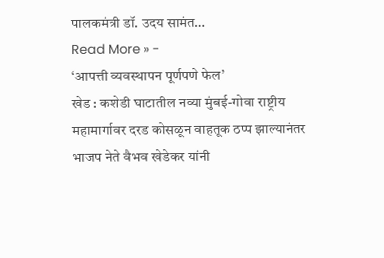पालकमंत्री डॉ. उदय सामंत…
Read More » -
‘आपत्ती व्यवस्थापन पूर्णपणे फेल’
खेड : कशेडी घाटातील नव्या मुंबई-गोवा राष्ट्रीय महामार्गावर दरड कोसळून वाहतूक ठप्प झाल्यानंतर भाजप नेते वैभव खेडेकर यांनी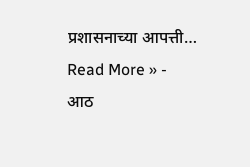प्रशासनाच्या आपत्ती…
Read More » -
आठ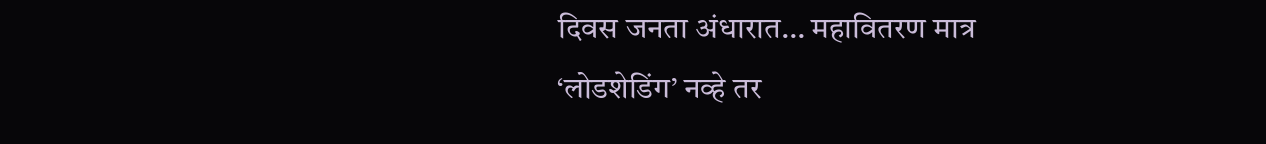दिवस जनता अंधारात… महावितरण मात्र ‘लोडशेडिंग’ नव्हे तर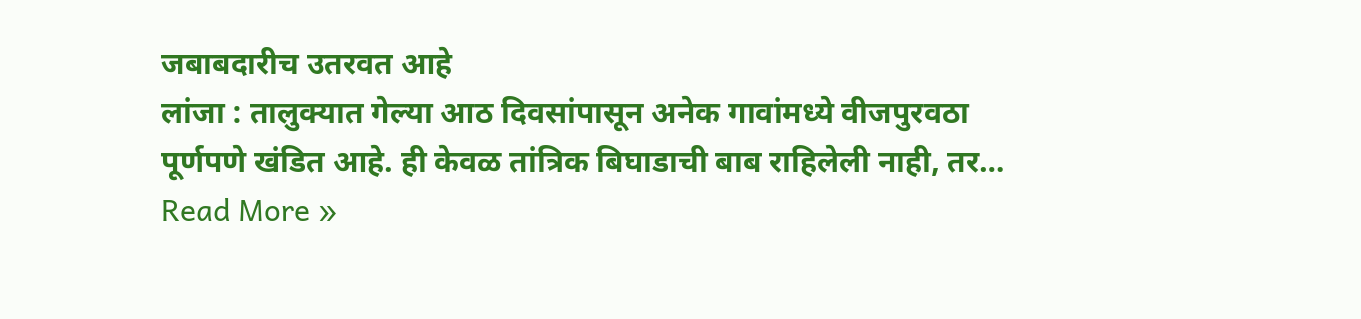जबाबदारीच उतरवत आहे
लांजा : तालुक्यात गेल्या आठ दिवसांपासून अनेक गावांमध्ये वीजपुरवठा पूर्णपणे खंडित आहे. ही केवळ तांत्रिक बिघाडाची बाब राहिलेली नाही, तर…
Read More »